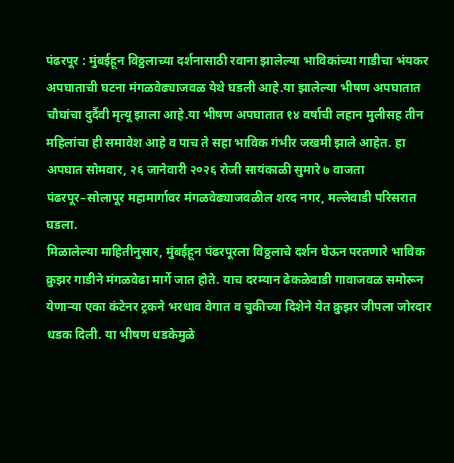पंढरपूर : मुंबईहून विठ्ठलाच्या दर्शनासाठी रवाना झालेल्या भाविकांच्या गाडीचा भंयकर अपघाताची घटना मंगळवेढ्याजवळ येथे घडली आहे.या झालेल्या भीषण अपघातात चौघांचा दुर्दैवी मृत्यू झाला आहे.या भीषण अपघातात १४ वर्षाची लहान मुलीसह तीन महिलांचा ही समावेश आहे व पाच ते सहा भाविक गंभीर जखमी झाले आहेत. हा अपघात सोमवार, २६ जानेवारी २०२६ रोजी सायंकाळी सुमारे ७ वाजता पंढरपूर–सोलापूर महामार्गावर मंगळवेढ्याजवळील शरद नगर, मल्लेवाडी परिसरात घडला.
मिळालेल्या माहितीनुसार, मुंबईहून पंढरपूरला विठ्ठलाचे दर्शन घेऊन परतणारे भाविक क्रुझर गाडीने मंगळवेढा मार्गे जात होते. याच दरम्यान ढेकळेवाडी गावाजवळ समोरून येणाऱ्या एका कंटेनर ट्रकने भरधाव वेगात व चुकीच्या दिशेने येत क्रुझर जीपला जोरदार धडक दिली. या भीषण धडकेमुळे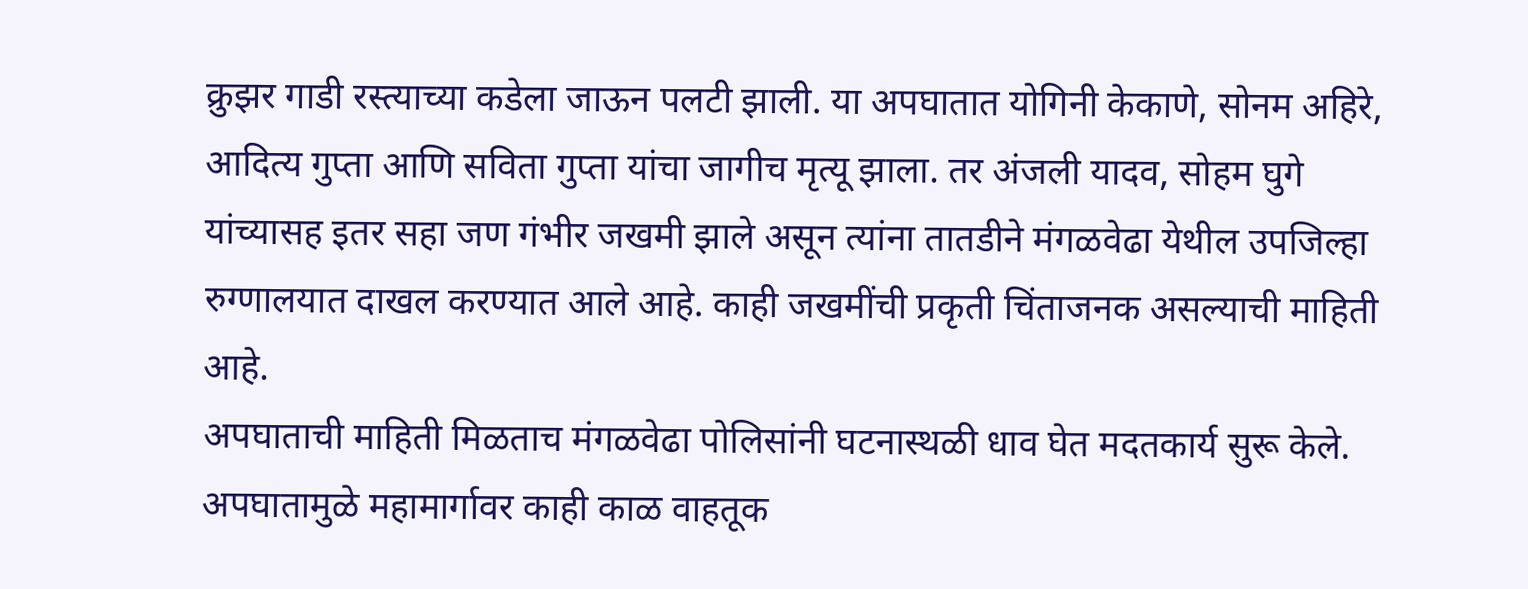क्रुझर गाडी रस्त्याच्या कडेला जाऊन पलटी झाली. या अपघातात योगिनी केकाणे, सोनम अहिरे, आदित्य गुप्ता आणि सविता गुप्ता यांचा जागीच मृत्यू झाला. तर अंजली यादव, सोहम घुगे यांच्यासह इतर सहा जण गंभीर जखमी झाले असून त्यांना तातडीने मंगळवेढा येथील उपजिल्हा रुग्णालयात दाखल करण्यात आले आहे. काही जखमींची प्रकृती चिंताजनक असल्याची माहिती आहे.
अपघाताची माहिती मिळताच मंगळवेढा पोलिसांनी घटनास्थळी धाव घेत मदतकार्य सुरू केले. अपघातामुळे महामार्गावर काही काळ वाहतूक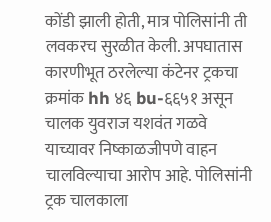कोंडी झाली होती, मात्र पोलिसांनी ती लवकरच सुरळीत केली. अपघातास कारणीभूत ठरलेल्या कंटेनर ट्रकचा क्रमांक hh ४६ bu-६६५१ असून चालक युवराज यशवंत गळवे याच्यावर निष्काळजीपणे वाहन चालविल्याचा आरोप आहे. पोलिसांनी ट्रक चालकाला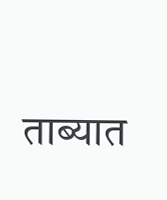ताब्यात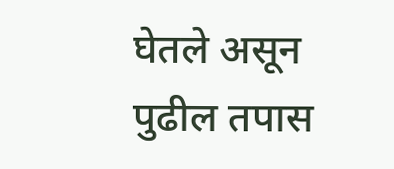घेतले असून पुढील तपास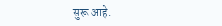सुरू आहे.